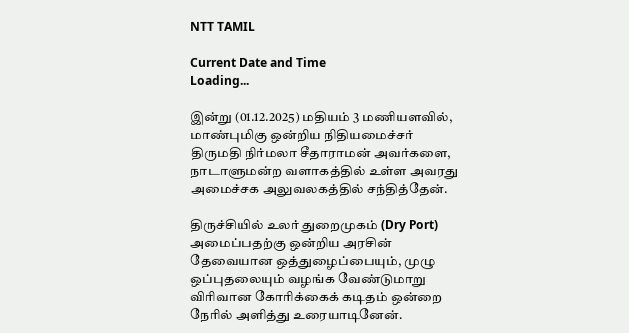NTT TAMIL

Current Date and Time
Loading...

இன்று (01.12.2025) மதியம் 3 மணியளவில், மாண்புமிகு ஒன்றிய நிதியமைச்சர் திருமதி நிர்மலா சீதாராமன் அவர்களை, நாடாளுமன்ற வளாகத்தில் உள்ள அவரது அமைச்சக அலுவலகத்தில் சந்தித்தேன்.

திருச்சியில் உலர் துறைமுகம் (Dry Port) அமைப்பதற்கு ஒன்றிய அரசின் தேவையான ஒத்துழைப்பையும், முழு ஒப்புதலையும் வழங்க வேண்டுமாறு விரிவான கோரிக்கைக் கடிதம் ஒன்றை நேரில் அளித்து உரையாடினேன்.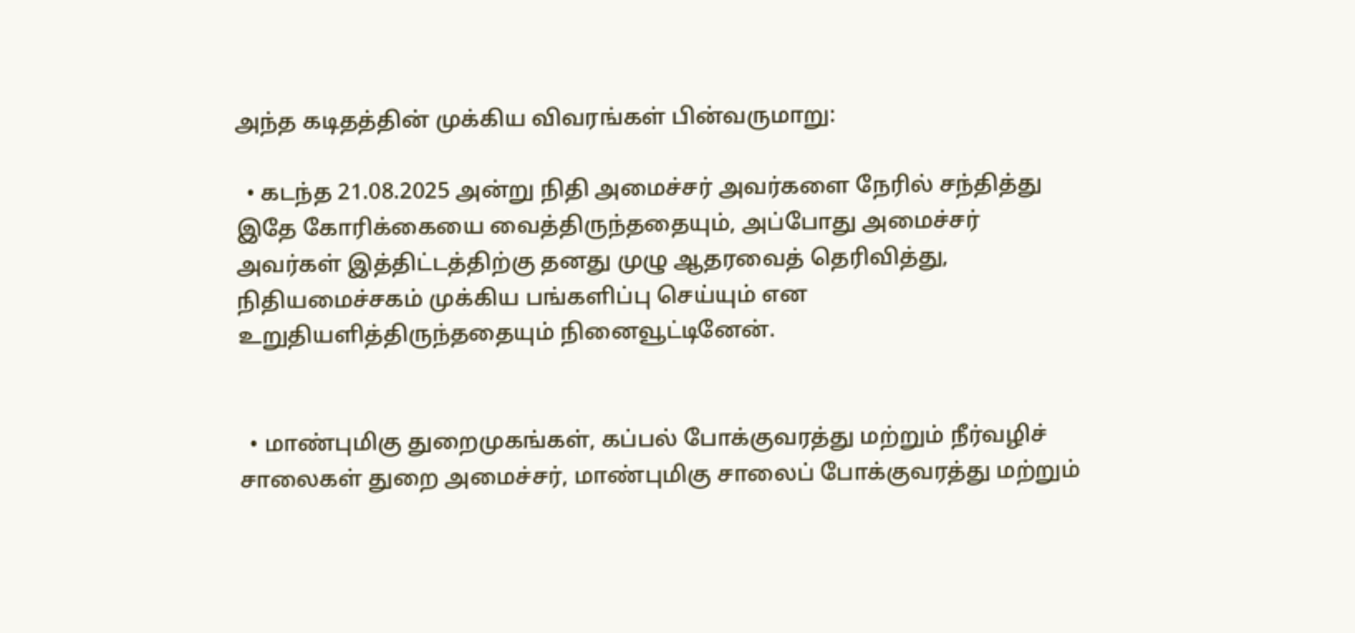அந்த கடிதத்தின் முக்கிய விவரங்கள் பின்வருமாறு:

  • கடந்த 21.08.2025 அன்று நிதி அமைச்சர் அவர்களை நேரில் சந்தித்து இதே கோரிக்கையை வைத்திருந்ததையும், அப்போது அமைச்சர் அவர்கள் இத்திட்டத்திற்கு தனது முழு ஆதரவைத் தெரிவித்து, நிதியமைச்சகம் முக்கிய பங்களிப்பு செய்யும் என உறுதியளித்திருந்ததையும் நினைவூட்டினேன்.


  • மாண்புமிகு துறைமுகங்கள், கப்பல் போக்குவரத்து மற்றும் நீர்வழிச் சாலைகள் துறை அமைச்சர், மாண்புமிகு சாலைப் போக்குவரத்து மற்றும்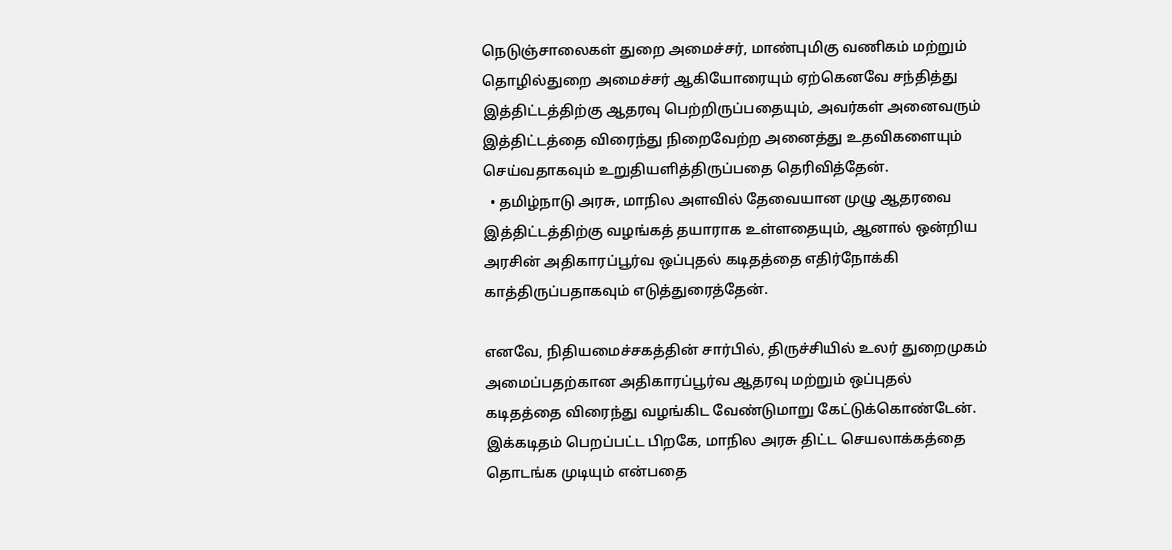நெடுஞ்சாலைகள் துறை அமைச்சர், மாண்புமிகு வணிகம் மற்றும் தொழில்துறை அமைச்சர் ஆகியோரையும் ஏற்கெனவே சந்தித்து இத்திட்டத்திற்கு ஆதரவு பெற்றிருப்பதையும், அவர்கள் அனைவரும் இத்திட்டத்தை விரைந்து நிறைவேற்ற அனைத்து உதவிகளையும் செய்வதாகவும் உறுதியளித்திருப்பதை தெரிவித்தேன்.
  • தமிழ்நாடு அரசு, மாநில அளவில் தேவையான முழு ஆதரவை இத்திட்டத்திற்கு வழங்கத் தயாராக உள்ளதையும், ஆனால் ஒன்றிய அரசின் அதிகாரப்பூர்வ ஒப்புதல் கடிதத்தை எதிர்நோக்கி காத்திருப்பதாகவும் எடுத்துரைத்தேன்.

எனவே, நிதியமைச்சகத்தின் சார்பில், திருச்சியில் உலர் துறைமுகம் அமைப்பதற்கான அதிகாரப்பூர்வ ஆதரவு மற்றும் ஒப்புதல் கடிதத்தை விரைந்து வழங்கிட வேண்டுமாறு கேட்டுக்கொண்டேன். இக்கடிதம் பெறப்பட்ட பிறகே, மாநில அரசு திட்ட செயலாக்கத்தை தொடங்க முடியும் என்பதை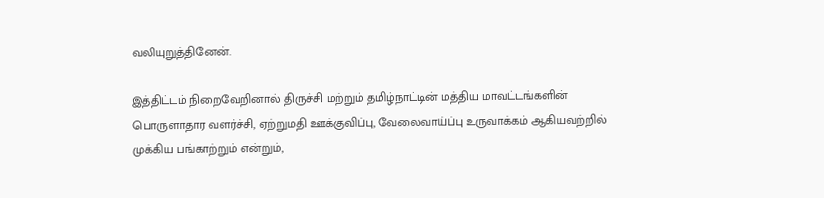வலியுறுத்தினேன்.

இத்திட்டம் நிறைவேறினால் திருச்சி மற்றும் தமிழ்நாட்டின் மத்திய மாவட்டங்களின் பொருளாதார வளர்ச்சி, ஏற்றுமதி ஊக்குவிப்பு, வேலைவாய்ப்பு உருவாக்கம் ஆகியவற்றில் முக்கிய பங்காற்றும் என்றும்,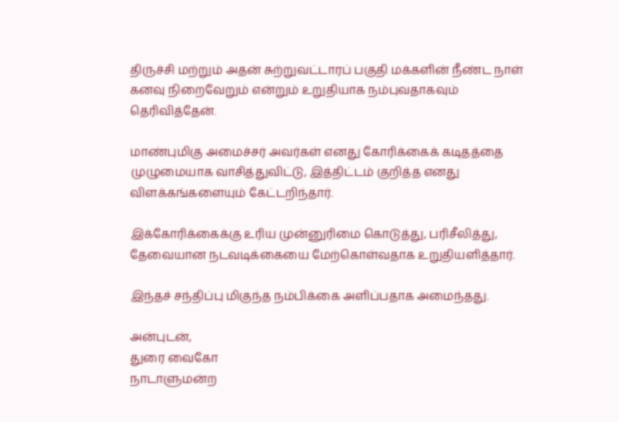திருச்சி மற்றும் அதன் சுற்றுவட்டாரப் பகுதி மக்களின் நீண்ட நாள் கனவு நிறைவேறும் என்றும் உறுதியாக நம்புவதாகவும் தெரிவித்தேன்.

மாண்புமிகு அமைச்சர் அவர்கள் எனது கோரிக்கைக் கடிதத்தை முழுமையாக வாசித்துவிட்டு, இத்திட்டம் குறித்த எனது விளக்கங்களையும் கேட்டறிந்தார்.

இக்கோரிக்கைக்கு உரிய முன்னுரிமை கொடுத்து, பரிசீலித்து, தேவையான நடவடிக்கையை மேற்கொள்வதாக உறுதியளித்தார்.

இந்தச் சந்திப்பு மிகுந்த நம்பிக்கை அளிப்பதாக அமைந்தது.

அன்புடன்,
துரை வைகோ
நாடாளுமன்ற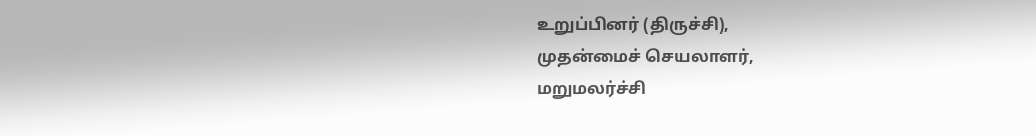உறுப்பினர் (திருச்சி),
முதன்மைச் செயலாளர்,
மறுமலர்ச்சி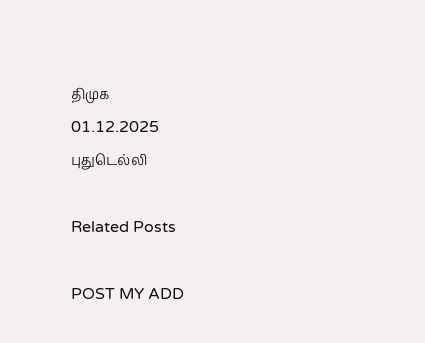திமுக
01.12.2025
புதுடெல்லி

Related Posts

POST MY ADD